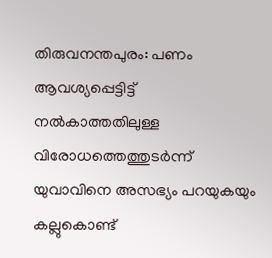തിരുവനന്തപുരം: പണം ആവശ്യപ്പെട്ടിട്ട് നൽകാത്തതിലുള്ള വിരോധത്തെത്തുടർന്ന് യുവാവിനെ അസഭ്യം പറയുകയും കല്ലുകൊണ്ട്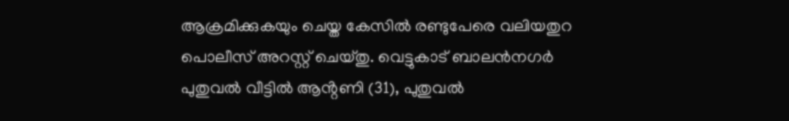ആക്രമിക്കുകയും ചെയ്ത കേസിൽ രണ്ടുപേരെ വലിയതുറ പൊലീസ് അറസ്റ്റ് ചെയ്തു. വെട്ടുകാട് ബാലൻനഗർ പുതുവൽ വീട്ടിൽ ആൻ്റണി (31), പുതുവൽ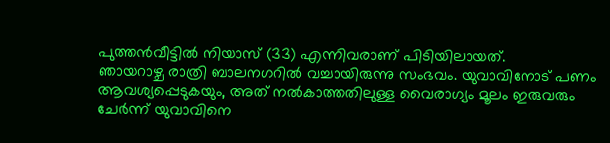പുത്തൻവീട്ടിൽ നിയാസ് (33) എന്നിവരാണ് പിടിയിലായത്.
ഞായറാഴ്ച രാത്രി ബാലനഗറിൽ വച്ചായിരുന്നു സംഭവം. യുവാവിനോട് പണം ആവശ്യപ്പെടുകയും, അത് നൽകാത്തതിലുള്ള വൈരാഗ്യം മൂലം ഇരുവരും ചേർന്ന് യുവാവിനെ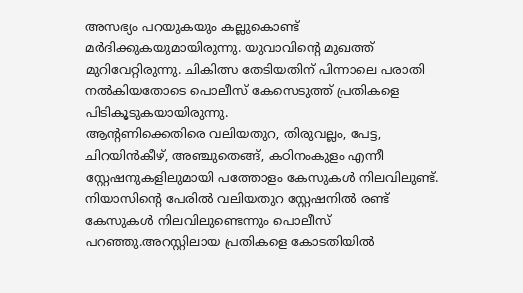അസഭ്യം പറയുകയും കല്ലുകൊണ്ട് മർദിക്കുകയുമായിരുന്നു. യുവാവിന്റെ മുഖത്ത് മുറിവേറ്റിരുന്നു. ചികിത്സ തേടിയതിന് പിന്നാലെ പരാതി നൽകിയതോടെ പൊലീസ് കേസെടുത്ത് പ്രതികളെ പിടികൂടുകയായിരുന്നു.
ആന്റണിക്കെതിരെ വലിയതുറ, തിരുവല്ലം, പേട്ട, ചിറയിൻകീഴ്, അഞ്ചുതെങ്ങ്, കഠിനംകുളം എന്നീ സ്റ്റേഷനുകളിലുമായി പത്തോളം കേസുകൾ നിലവിലുണ്ട്. നിയാസിന്റെ പേരിൽ വലിയതുറ സ്റ്റേഷനിൽ രണ്ട് കേസുകൾ നിലവിലുണ്ടെന്നും പൊലീസ് പറഞ്ഞു.അറസ്റ്റിലായ പ്രതികളെ കോടതിയിൽ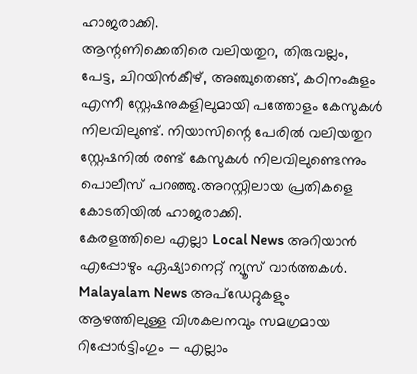ഹാജരാക്കി.
ആന്റണിക്കെതിരെ വലിയതുറ, തിരുവല്ലം, പേട്ട, ചിറയിൻകീഴ്, അഞ്ചുതെങ്ങ്, കഠിനംകുളം എന്നീ സ്റ്റേഷനുകളിലുമായി പത്തോളം കേസുകൾ നിലവിലുണ്ട്. നിയാസിന്റെ പേരിൽ വലിയതുറ സ്റ്റേഷനിൽ രണ്ട് കേസുകൾ നിലവിലുണ്ടെന്നും പൊലീസ് പറഞ്ഞു.അറസ്റ്റിലായ പ്രതികളെ കോടതിയിൽ ഹാജരാക്കി.
കേരളത്തിലെ എല്ലാ Local News അറിയാൻ എപ്പോഴും ഏഷ്യാനെറ്റ് ന്യൂസ് വാർത്തകൾ. Malayalam News അപ്ഡേറ്റുകളും ആഴത്തിലുള്ള വിശകലനവും സമഗ്രമായ റിപ്പോർട്ടിംഗും — എല്ലാം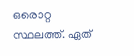ഒരൊറ്റ സ്ഥലത്ത്. ഏത്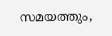സമയത്തും,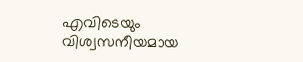എവിടെയും വിശ്വസനീയമായ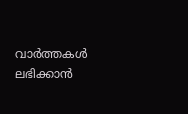വാർത്തകൾ ലഭിക്കാൻ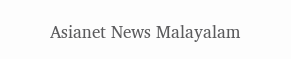Asianet News Malayalam